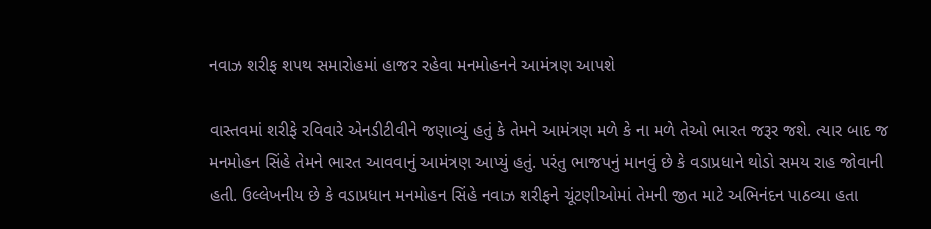નવાઝ શરીફ શપથ સમારોહમાં હાજર રહેવા મનમોહનને આમંત્રણ આપશે

વાસ્તવમાં શરીફે રવિવારે એનડીટીવીને જણાવ્યું હતું કે તેમને આમંત્રણ મળે કે ના મળે તેઓ ભારત જરૂર જશે. ત્યાર બાદ જ મનમોહન સિંહે તેમને ભારત આવવાનું આમંત્રણ આપ્યું હતું. પરંતુ ભાજપનું માનવું છે કે વડાપ્રધાને થોડો સમય રાહ જોવાની હતી. ઉલ્લેખનીય છે કે વડાપ્રધાન મનમોહન સિંહે નવાઝ શરીફને ચૂંટણીઓમાં તેમની જીત માટે અભિનંદન પાઠવ્યા હતા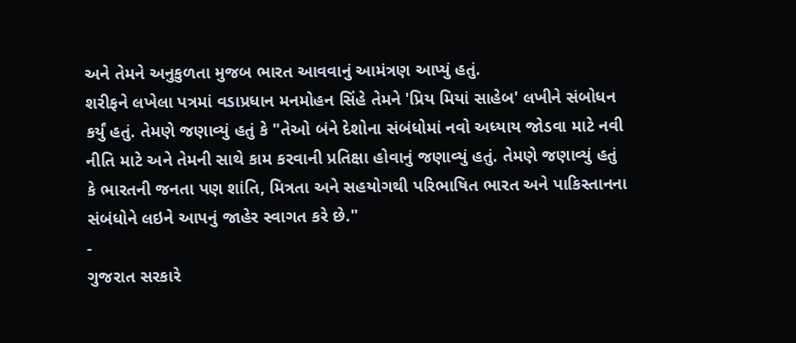અને તેમને અનુકુળતા મુજબ ભારત આવવાનું આમંત્રણ આપ્યું હતું.
શરીફને લખેલા પત્રમાં વડાપ્રધાન મનમોહન સિંહે તેમને 'પ્રિય મિયાં સાહેબ' લખીને સંબોધન કર્યું હતું. તેમણે જણાવ્યું હતું કે "તેઓ બંને દેશોના સંબંધોમાં નવો અધ્યાય જોડવા માટે નવી નીતિ માટે અને તેમની સાથે કામ કરવાની પ્રતિક્ષા હોવાનું જણાવ્યું હતું. તેમણે જણાવ્યું હતું કે ભારતની જનતા પણ શાંતિ, મિત્રતા અને સહયોગથી પરિભાષિત ભારત અને પાકિસ્તાનના સંબંધોને લઇને આપનું જાહેર સ્વાગત કરે છે."
-
ગુજરાત સરકારે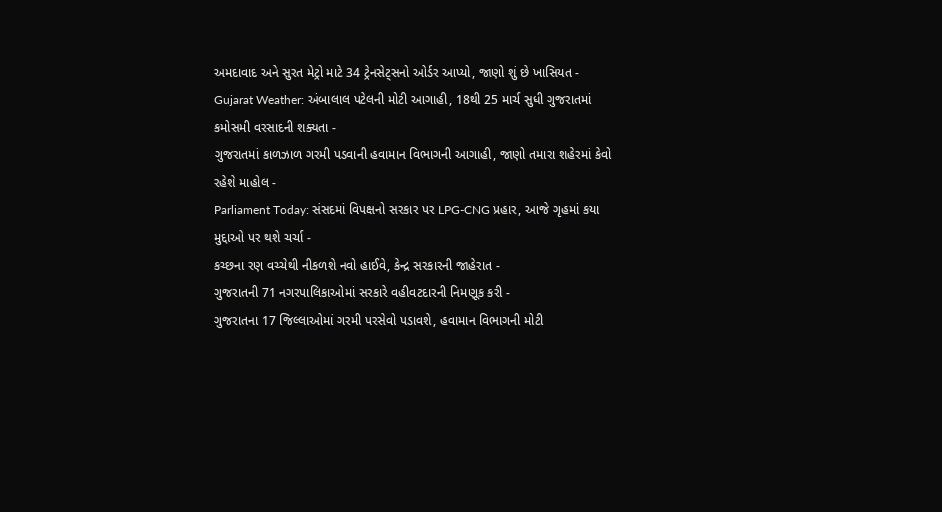અમદાવાદ અને સુરત મેટ્રો માટે 34 ટ્રેનસેટ્સનો ઓર્ડર આપ્યો, જાણો શું છે ખાસિયત -
Gujarat Weather: અંબાલાલ પટેલની મોટી આગાહી, 18થી 25 માર્ચ સુધી ગુજરાતમાં કમોસમી વરસાદની શક્યતા -
ગુજરાતમાં કાળઝાળ ગરમી પડવાની હવામાન વિભાગની આગાહી, જાણો તમારા શહેરમાં કેવો રહેશે માહોલ -
Parliament Today: સંસદમાં વિપક્ષનો સરકાર પર LPG-CNG પ્રહાર, આજે ગૃહમાં કયા મુદ્દાઓ પર થશે ચર્ચા -
કચ્છના રણ વચ્ચેથી નીકળશે નવો હાઈવે, કેન્દ્ર સરકારની જાહેરાત -
ગુજરાતની 71 નગરપાલિકાઓમાં સરકારે વહીવટદારની નિમણૂક કરી -
ગુજરાતના 17 જિલ્લાઓમાં ગરમી પરસેવો પડાવશે, હવામાન વિભાગની મોટી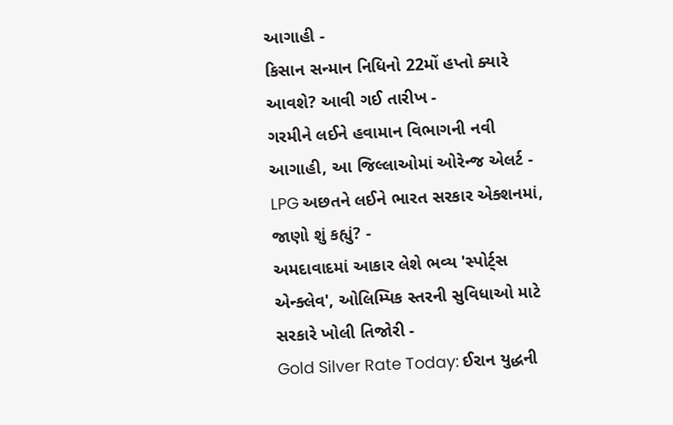આગાહી -
કિસાન સન્માન નિધિનો 22મોં હપ્તો ક્યારે આવશે? આવી ગઈ તારીખ -
ગરમીને લઈને હવામાન વિભાગની નવી આગાહી, આ જિલ્લાઓમાં ઓરેન્જ એલર્ટ -
LPG અછતને લઈને ભારત સરકાર એક્શનમાં, જાણો શું કહ્યું? -
અમદાવાદમાં આકાર લેશે ભવ્ય 'સ્પોર્ટ્સ એન્ક્લેવ', ઓલિમ્પિક સ્તરની સુવિધાઓ માટે સરકારે ખોલી તિજોરી -
Gold Silver Rate Today: ઈરાન યુદ્ધની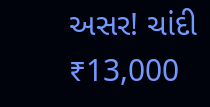અસર! ચાંદી ₹13,000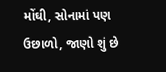મોંઘી, સોનામાં પણ ઉછાળો, જાણો શું છે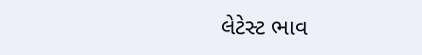લેટેસ્ટ ભાવ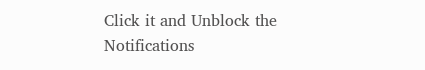Click it and Unblock the Notifications